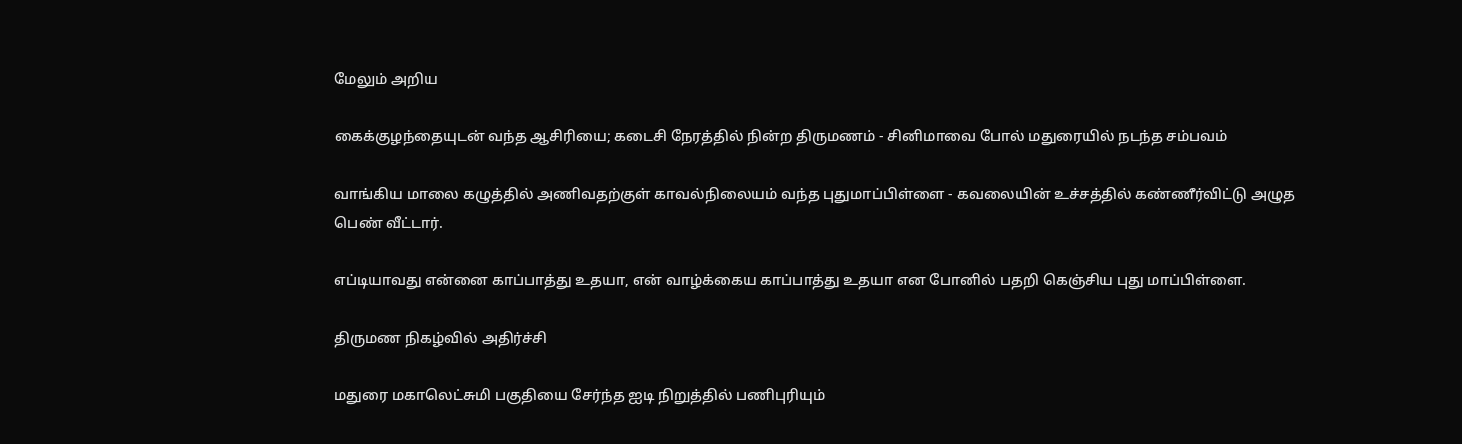மேலும் அறிய

கைக்குழந்தையுடன் வந்த ஆசிரியை; கடைசி நேரத்தில் நின்ற திருமணம் - சினிமாவை போல் மதுரையில் நடந்த சம்பவம்

வாங்கிய மாலை கழுத்தில் அணிவதற்குள் காவல்நிலையம் வந்த புதுமாப்பிள்ளை - கவலையின் உச்சத்தில் கண்ணீர்விட்டு அழுத பெண் வீட்டார்.

எப்டியாவது என்னை காப்பாத்து உதயா, என் வாழ்க்கைய காப்பாத்து உதயா என போனில் பதறி கெஞ்சிய புது மாப்பிள்ளை.

திருமண நிகழ்வில் அதிர்ச்சி

மதுரை மகாலெட்சுமி பகுதியை சேர்ந்த ஐடி நிறுத்தில் பணிபுரியும்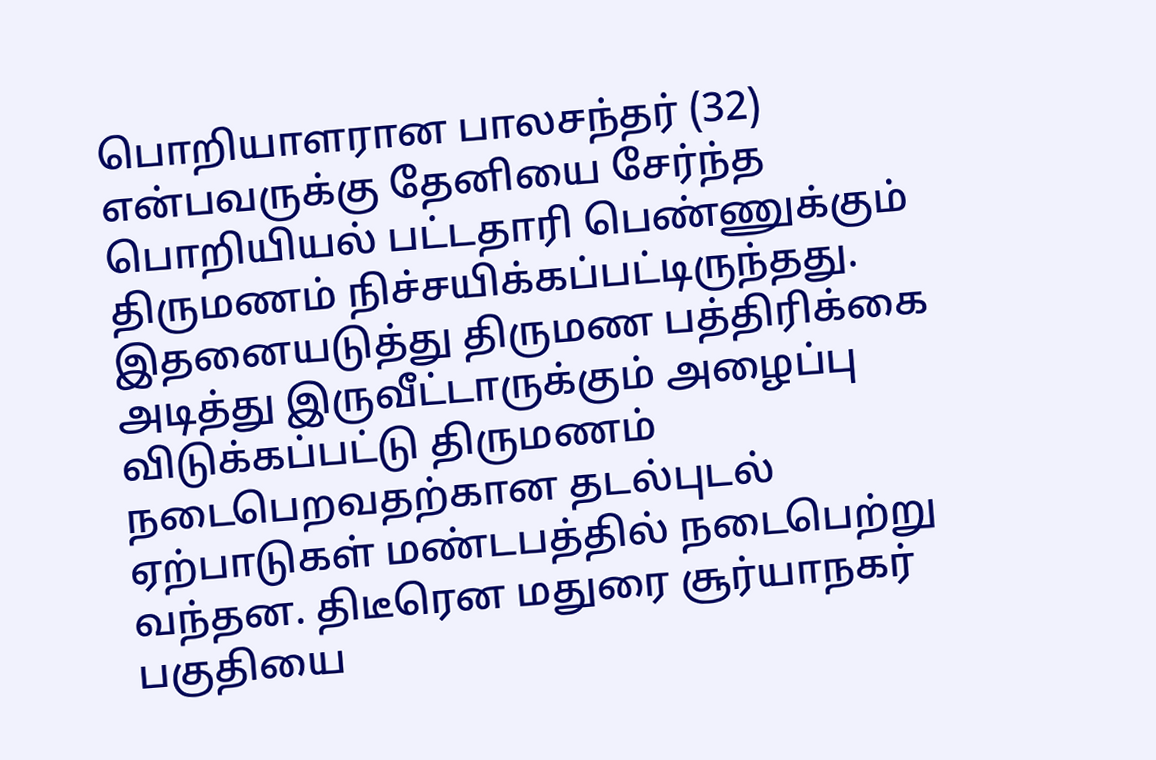பொறியாளரான பாலசந்தர் (32) என்பவருக்கு தேனியை சேர்ந்த பொறியியல் பட்டதாரி பெண்ணுக்கும் திருமணம் நிச்சயிக்கப்பட்டிருந்தது. இதனையடுத்து திருமண பத்திரிக்கை அடித்து இருவீட்டாருக்கும் அழைப்பு விடுக்கப்பட்டு திருமணம் நடைபெறவதற்கான தடல்புடல் ஏற்பாடுகள் மண்டபத்தில் நடைபெற்று வந்தன. திடீரென மதுரை சூர்யாநகர் பகுதியை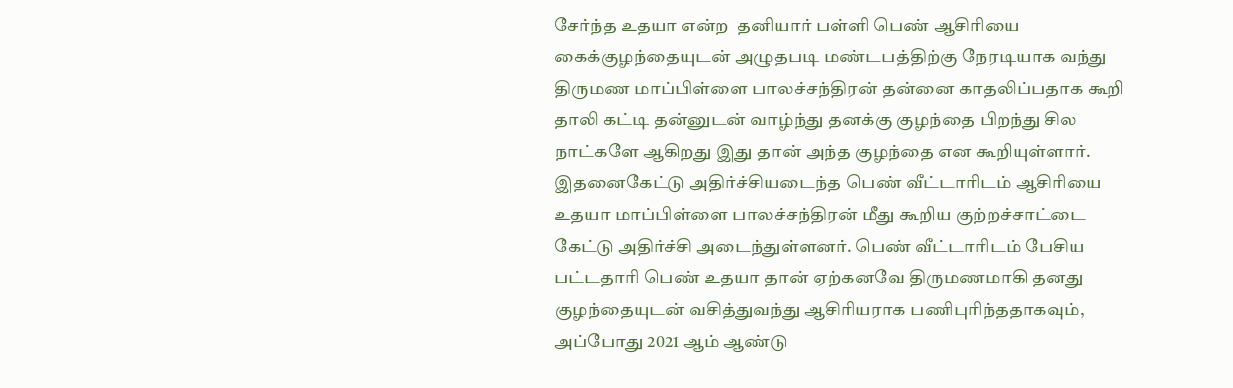சேர்ந்த உதயா என்ற  தனியார் பள்ளி பெண் ஆசிரியை கைக்குழந்தையுடன் அழுதபடி மண்டபத்திற்கு நேரடியாக வந்து திருமண மாப்பிள்ளை பாலச்சந்திரன் தன்னை காதலிப்பதாக கூறி தாலி கட்டி தன்னுடன் வாழ்ந்து தனக்கு குழந்தை பிறந்து சில நாட்களே ஆகிறது இது தான் அந்த குழந்தை என கூறியுள்ளார். இதனைகேட்டு அதிர்ச்சியடைந்த பெண் வீட்டாரிடம் ஆசிரியை உதயா மாப்பிள்ளை பாலச்சந்திரன் மீது கூறிய குற்றச்சாட்டை கேட்டு அதிர்ச்சி அடைந்துள்ளனர். பெண் வீட்டாரிடம் பேசிய பட்டதாரி பெண் உதயா தான் ஏற்கனவே திருமணமாகி தனது குழந்தையுடன் வசித்துவந்து ஆசிரியராக பணிபுரிந்ததாகவும், அப்போது 2021 ஆம் ஆண்டு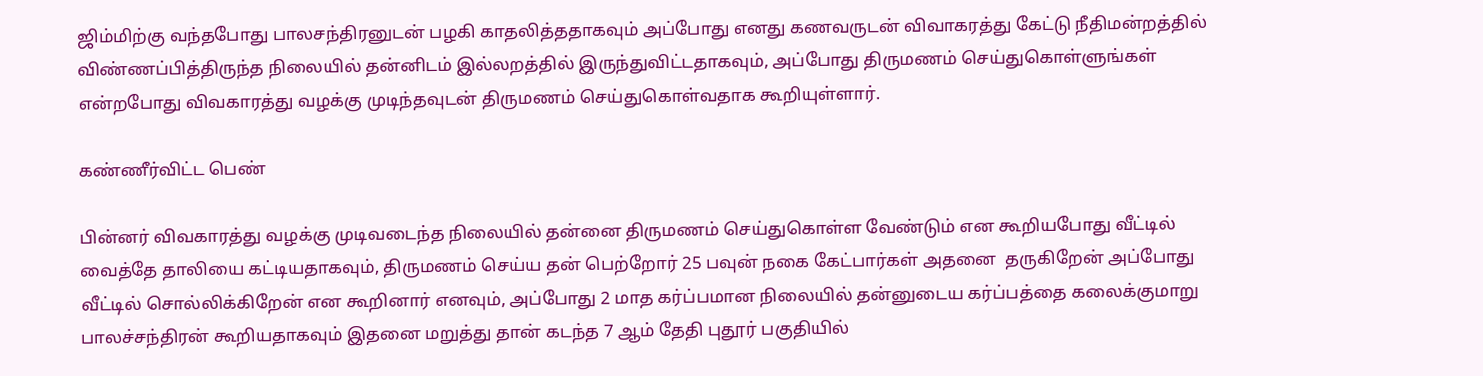ஜிம்மிற்கு வந்தபோது பாலசந்திரனுடன் பழகி காதலித்ததாகவும் அப்போது எனது கணவருடன் விவாகரத்து கேட்டு நீதிமன்றத்தில் விண்ணப்பித்திருந்த நிலையில் தன்னிடம் இல்லறத்தில் இருந்துவிட்டதாகவும், அப்போது திருமணம் செய்துகொள்ளுங்கள் என்றபோது விவகாரத்து வழக்கு முடிந்தவுடன் திருமணம் செய்துகொள்வதாக கூறியுள்ளார்.

கண்ணீர்விட்ட பெண்

பின்னர் விவகாரத்து வழக்கு முடிவடைந்த நிலையில் தன்னை திருமணம் செய்துகொள்ள வேண்டும் என கூறியபோது வீட்டில் வைத்தே தாலியை கட்டியதாகவும், திருமணம் செய்ய தன் பெற்றோர் 25 பவுன் நகை கேட்பார்கள் அதனை  தருகிறேன் அப்போது வீட்டில் சொல்லிக்கிறேன் என கூறினார் எனவும், அப்போது 2 மாத கர்ப்பமான நிலையில் தன்னுடைய கர்ப்பத்தை கலைக்குமாறு பாலச்சந்திரன் கூறியதாகவும் இதனை மறுத்து தான் கடந்த 7 ஆம் தேதி புதூர் பகுதியில்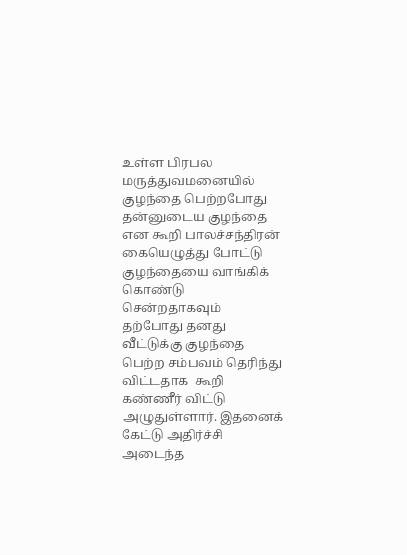உள்ள பிரபல மருத்துவமனையில் குழந்தை பெற்றபோது தன்னுடைய குழந்தை என கூறி பாலச்சந்திரன் கையெழுத்து போட்டு குழந்தையை வாங்கிக் கொண்டு சென்றதாகவும் தற்போது தனது வீட்டுக்கு குழந்தை பெற்ற சம்பவம் தெரிந்து விட்டதாக  கூறி கண்ணீர் விட்டு அழுதுள்ளார். இதனைக் கேட்டு அதிர்ச்சி அடைந்த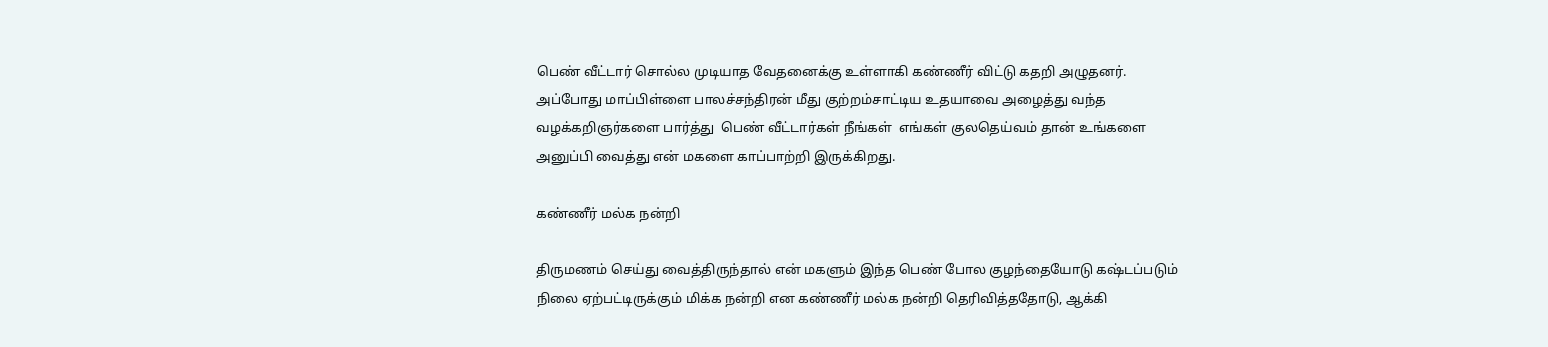பெண் வீட்டார் சொல்ல முடியாத வேதனைக்கு உள்ளாகி கண்ணீர் விட்டு கதறி அழுதனர். அப்போது மாப்பிள்ளை பாலச்சந்திரன் மீது குற்றம்சாட்டிய உதயாவை அழைத்து வந்த வழக்கறிஞர்களை பார்த்து  பெண் வீட்டார்கள் நீங்கள்  எங்கள் குலதெய்வம் தான் உங்களை அனுப்பி வைத்து என் மகளை காப்பாற்றி இருக்கிறது.

கண்ணீர் மல்க நன்றி

திருமணம் செய்து வைத்திருந்தால் என் மகளும் இந்த பெண் போல குழந்தையோடு கஷ்டப்படும் நிலை ஏற்பட்டிருக்கும் மிக்க நன்றி என கண்ணீர் மல்க நன்றி தெரிவித்ததோடு, ஆக்கி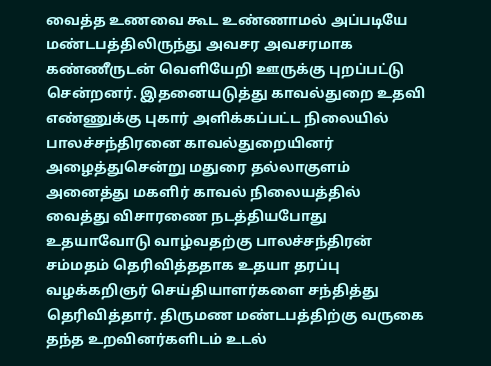வைத்த உணவை கூட உண்ணாமல் அப்படியே மண்டபத்திலிருந்து அவசர அவசரமாக கண்ணீருடன் வெளியேறி ஊருக்கு புறப்பட்டு சென்றனர். இதனையடுத்து காவல்துறை உதவி எண்ணுக்கு புகார் அளிக்கப்பட்ட நிலையில் பாலச்சந்திரனை காவல்துறையினர் அழைத்துசென்று மதுரை தல்லாகுளம் அனைத்து மகளிர் காவல் நிலையத்தில் வைத்து விசாரணை நடத்தியபோது உதயாவோடு வாழ்வதற்கு பாலச்சந்திரன் சம்மதம் தெரிவித்ததாக உதயா தரப்பு வழக்கறிஞர் செய்தியாளர்களை சந்தித்து தெரிவித்தார். திருமண மண்டபத்திற்கு வருகை தந்த உறவினர்களிடம் உடல்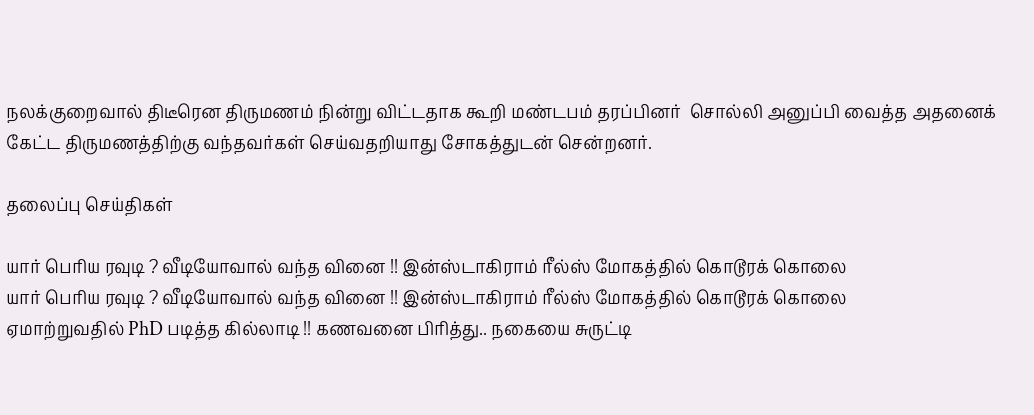நலக்குறைவால் திடீரென திருமணம் நின்று விட்டதாக கூறி மண்டபம் தரப்பினர்  சொல்லி அனுப்பி வைத்த அதனைக் கேட்ட திருமணத்திற்கு வந்தவர்கள் செய்வதறியாது சோகத்துடன் சென்றனர்.

தலைப்பு செய்திகள்

யார் பெரிய ரவுடி ? வீடியோவால் வந்த வினை !! இன்ஸ்டாகிராம் ரீல்ஸ் மோகத்தில் கொடூரக் கொலை
யார் பெரிய ரவுடி ? வீடியோவால் வந்த வினை !! இன்ஸ்டாகிராம் ரீல்ஸ் மோகத்தில் கொடூரக் கொலை
ஏமாற்றுவதில் PhD படித்த கில்லாடி !! கணவனை பிரித்து.. நகையை சுருட்டி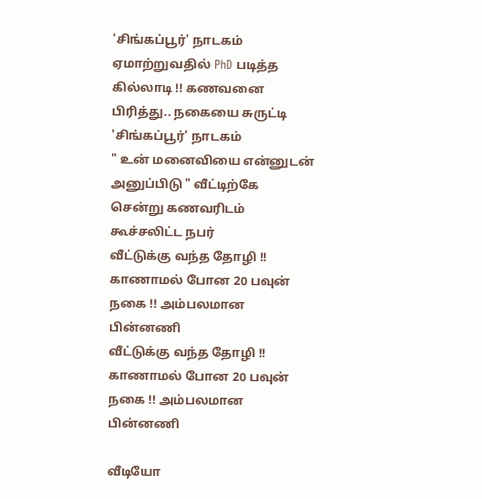'சிங்கப்பூர்' நாடகம்
ஏமாற்றுவதில் PhD படித்த கில்லாடி !! கணவனை பிரித்து.. நகையை சுருட்டி 'சிங்கப்பூர்' நாடகம்
" உன் மனைவியை என்னுடன் அனுப்பிடு " வீட்டிற்கே சென்று கணவரிடம் கூச்சலிட்ட நபர்
வீட்டுக்கு வந்த தோழி !! காணாமல் போன 20 பவுன் நகை !! அம்பலமான பின்னணி
வீட்டுக்கு வந்த தோழி !! காணாமல் போன 20 பவுன் நகை !! அம்பலமான பின்னணி

வீடியோ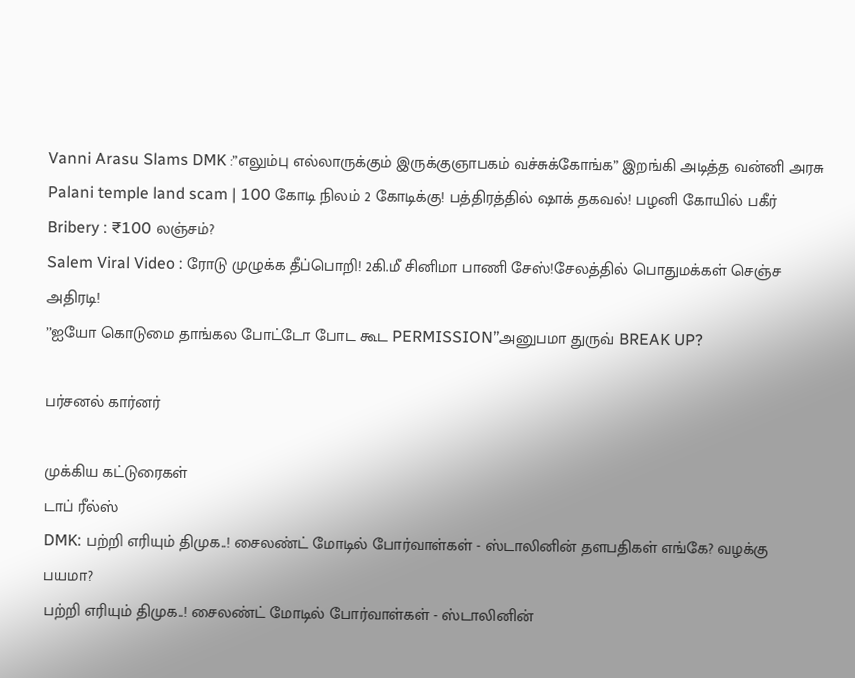Vanni Arasu Slams DMK :”எலும்பு எல்லாருக்கும் இருக்குஞாபகம் வச்சுக்கோங்க” இறங்கி அடித்த வன்னி அரசு
Palani temple land scam | 100 கோடி நிலம் 2 கோடிக்கு! பத்திரத்தில் ஷாக் தகவல்! பழனி கோயில் பகீர்
Bribery : ₹100 லஞ்சம்?
Salem Viral Video : ரோடு முழுக்க தீப்பொறி! 2கி.மீ சினிமா பாணி சேஸ்!சேலத்தில் பொதுமக்கள் செஞ்ச அதிரடி!
’’ஐயோ கொடுமை தாங்கல போட்டோ போட கூட PERMISSION’’அனுபமா துருவ் BREAK UP?

பர்சனல் கார்னர்

முக்கிய கட்டுரைகள்
டாப் ரீல்ஸ்
DMK: பற்றி எரியும் திமுக..! சைலண்ட் மோடில் போர்வாள்கள் - ஸ்டாலினின் தளபதிகள் எங்கே? வழக்கு பயமா?
பற்றி எரியும் திமுக..! சைலண்ட் மோடில் போர்வாள்கள் - ஸ்டாலினின்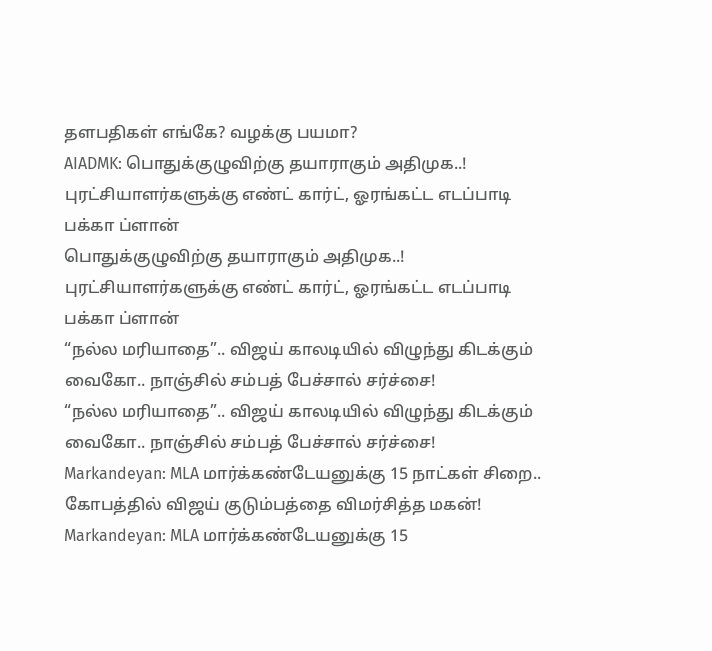தளபதிகள் எங்கே? வழக்கு பயமா?
AIADMK: பொதுக்குழுவிற்கு தயாராகும் அதிமுக..! புரட்சியாளர்களுக்கு எண்ட் கார்ட், ஓரங்கட்ட எடப்பாடி பக்கா ப்ளான்
பொதுக்குழுவிற்கு தயாராகும் அதிமுக..! புரட்சியாளர்களுக்கு எண்ட் கார்ட், ஓரங்கட்ட எடப்பாடி பக்கா ப்ளான்
“நல்ல மரியாதை”.. விஜய் காலடியில் விழுந்து கிடக்கும் வைகோ.. நாஞ்சில் சம்பத் பேச்சால் சர்ச்சை!
“நல்ல மரியாதை”.. விஜய் காலடியில் விழுந்து கிடக்கும் வைகோ.. நாஞ்சில் சம்பத் பேச்சால் சர்ச்சை!
Markandeyan: MLA மார்க்கண்டேயனுக்கு 15 நாட்கள் சிறை.. கோபத்தில் விஜய் குடும்பத்தை விமர்சித்த மகன்!
Markandeyan: MLA மார்க்கண்டேயனுக்கு 15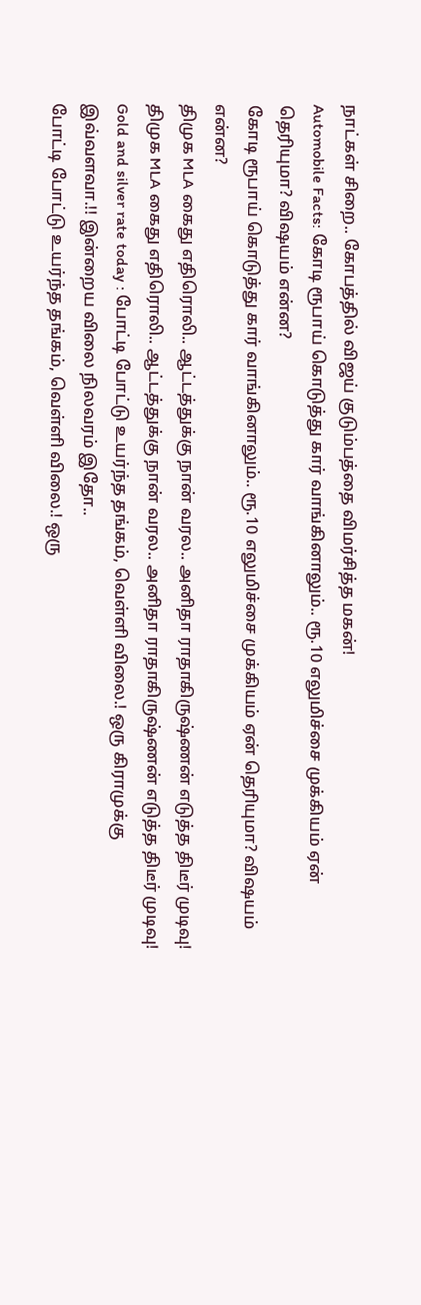நாட்கள் சிறை.. கோபத்தில் விஜய் குடும்பத்தை விமர்சித்த மகன்!
Automobile Facts: கோடி ரூபாய் கொடுத்து கார் வாங்கினாலும்.. ரூ.10 எலுமிச்சை முக்கியம் ஏன் தெரியுமா? விஷயம் என்ன?
கோடி ரூபாய் கொடுத்து கார் வாங்கினாலும்.. ரூ.10 எலுமிச்சை முக்கியம் ஏன் தெரியுமா? விஷயம் என்ன?
திமுக MLA கைது எதிரொலி.. ஆட்டத்துக்கு நான் வரல.. அனிதா ராதாகிருஷ்ணன் எடுத்த திடீர் முடிவு!
திமுக MLA கைது எதிரொலி.. ஆட்டத்துக்கு நான் வரல.. அனிதா ராதாகிருஷ்ணன் எடுத்த திடீர் முடிவு!
Gold and silver rate today : போட்டி போட்டு உயர்ந்த தங்கம், வெள்ளி விலை.! ஒரு கிராமுக்கு இவ்வளவா.!! இன்றைய விலை நிலவரம் இதோ..
போட்டி போட்டு உயர்ந்த தங்கம், வெள்ளி விலை.! ஒரு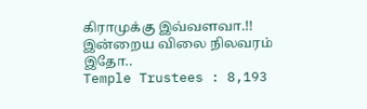கிராமுக்கு இவ்வளவா.!! இன்றைய விலை நிலவரம் இதோ..
Temple Trustees : 8,193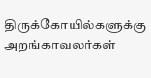திருக்கோயில்களுக்கு அறங்காவலர்கள்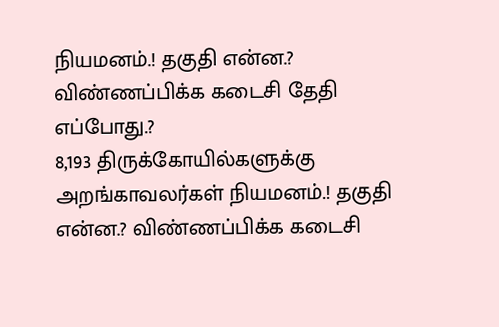நியமனம்.! தகுதி என்ன.? விண்ணப்பிக்க கடைசி தேதி எப்போது.?
8,193 திருக்கோயில்களுக்கு அறங்காவலர்கள் நியமனம்.! தகுதி என்ன.? விண்ணப்பிக்க கடைசி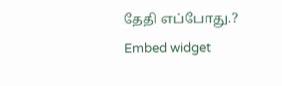தேதி எப்போது.?
Embed widget